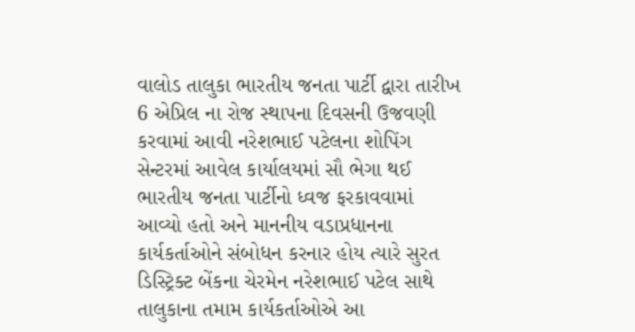વાલોડ તાલુકા ભારતીય જનતા પાર્ટી દ્વારા તારીખ 6 એપ્રિલ ના રોજ સ્થાપના દિવસની ઉજવણી કરવામાં આવી નરેશભાઈ પટેલના શોપિંગ સેન્ટરમાં આવેલ કાર્યાલયમાં સૌ ભેગા થઈ ભારતીય જનતા પાર્ટીનો ધ્વજ ફરકાવવામાં આવ્યો હતો અને માનનીય વડાપ્રધાનના કાર્યકર્તાઓને સંબોધન કરનાર હોય ત્યારે સુરત ડિસ્ટ્રિક્ટ બેંકના ચેરમેન નરેશભાઈ પટેલ સાથે તાલુકાના તમામ કાર્યકર્તાઓએ આ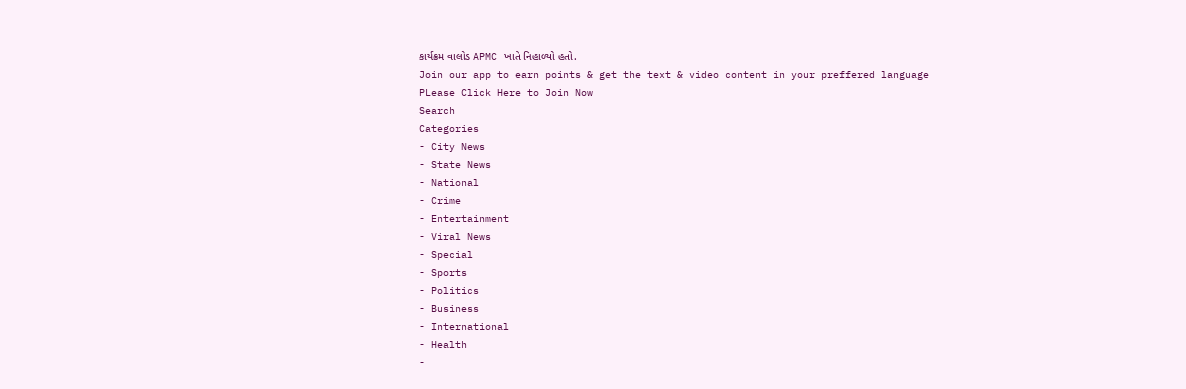કાર્યક્રમ વાલોડ APMC ખાતે નિહાળ્યો હતો.
Join our app to earn points & get the text & video content in your preffered language
PLease Click Here to Join Now
Search
Categories
- City News
- State News
- National
- Crime
- Entertainment
- Viral News
- Special
- Sports
- Politics
- Business
- International
- Health
-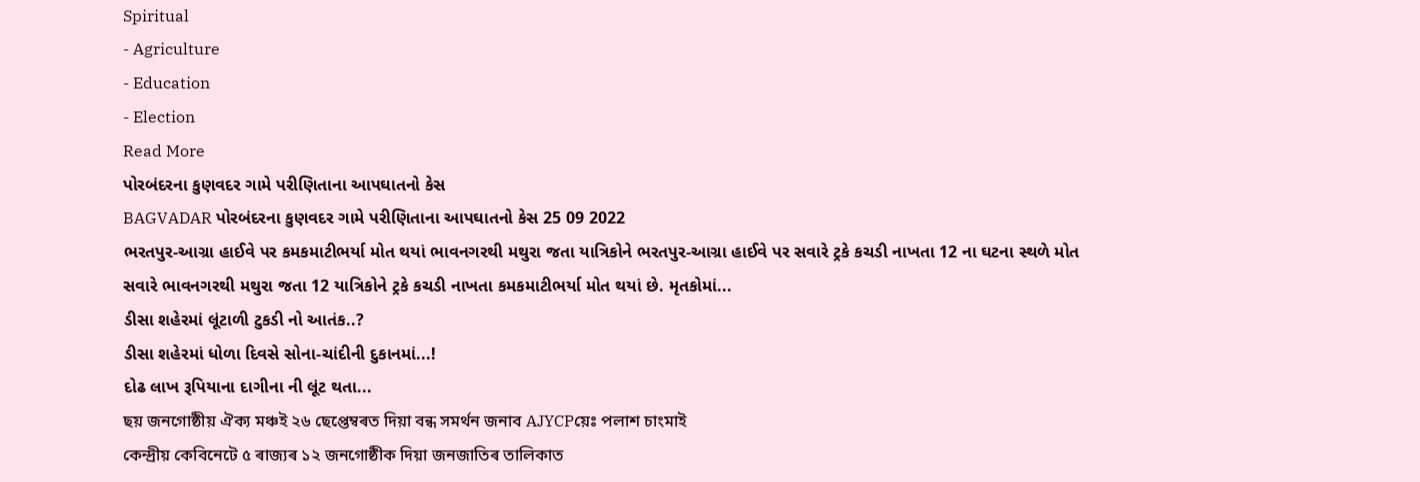Spiritual
- Agriculture
- Education
- Election
Read More
પોરબંદરના કુણવદર ગામે પરીણિતાના આપઘાતનો કેસ
BAGVADAR પોરબંદરના કુણવદર ગામે પરીણિતાના આપઘાતનો કેસ 25 09 2022
ભરતપુર-આગ્રા હાઈવે પર કમકમાટીભર્યા મોત થયાં ભાવનગરથી મથુરા જતા યાત્રિકોને ભરતપુર-આગ્રા હાઈવે પર સવારે ટ્રકે કચડી નાખતા 12 ના ઘટના સ્થળે મોત
સવારે ભાવનગરથી મથુરા જતા 12 યાત્રિકોને ટ્રકે કચડી નાખતા કમકમાટીભર્યા મોત થયાં છે. મૃતકોમાં...
ડીસા શહેરમાં લૂંટાળી ટુકડી નો આતંક..?
ડીસા શહેરમાં ધોળા દિવસે સોના-ચાંદીની દુકાનમાં...!
દોઢ લાખ રૂપિયાના દાગીના ની લૂંટ થતા...
ছয় জনগোষ্ঠীয় ঐক্য মঞ্চই ২৬ ছেপ্তেম্বৰত দিয়া বন্ধ সমৰ্থন জনাব AJYCPয়েঃ পলাশ চাংমাই
কেন্দ্ৰীয় কেবিনেটে ৫ ৰাজ্যৰ ১২ জনগোষ্ঠীক দিয়া জনজাতিৰ তালিকাত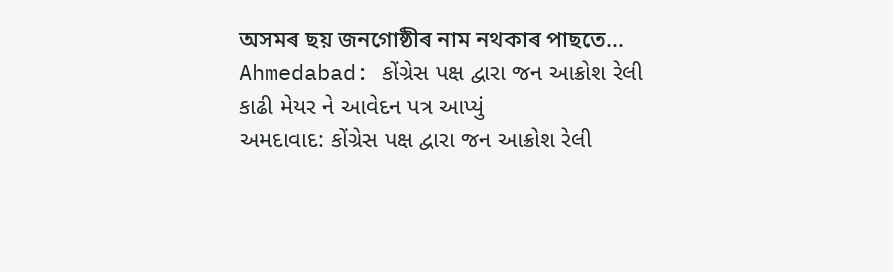অসমৰ ছয় জনগোষ্ঠীৰ নাম নথকাৰ পাছতে...
Ahmedabad: કોંગ્રેસ પક્ષ દ્વારા જન આક્રોશ રેલી કાઢી મેયર ને આવેદન પત્ર આપ્યું
અમદાવાદ: કોંગ્રેસ પક્ષ દ્વારા જન આક્રોશ રેલી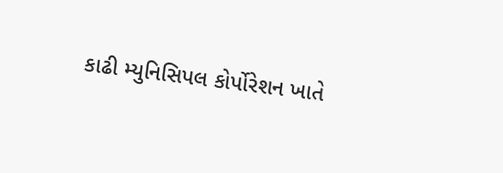કાઢી મ્યુનિસિપલ કોર્પોરેશન ખાતે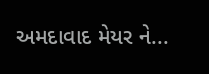અમદાવાદ મેયર ને...